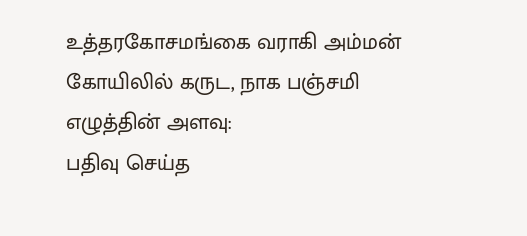உத்தரகோசமங்கை வராகி அம்மன் கோயிலில் கருட, நாக பஞ்சமி
எழுத்தின் அளவு:
பதிவு செய்த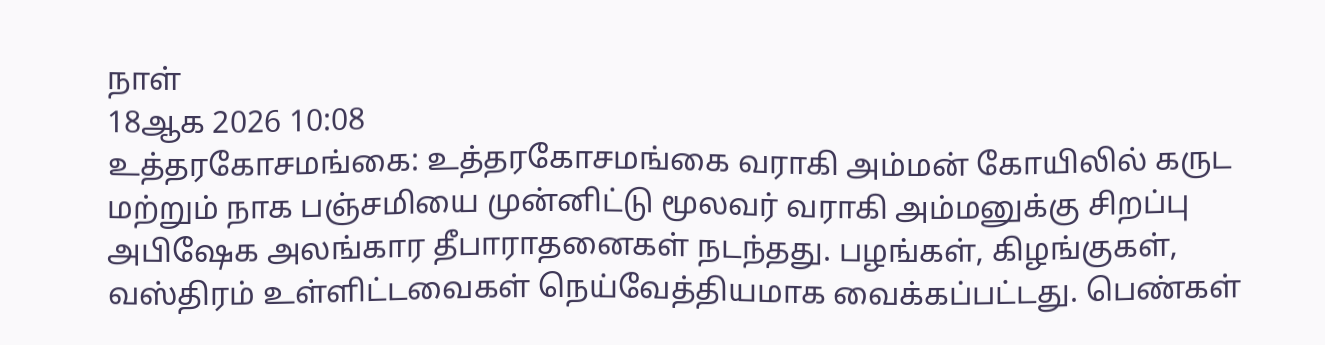நாள்
18ஆக 2026 10:08
உத்தரகோசமங்கை: உத்தரகோசமங்கை வராகி அம்மன் கோயிலில் கருட மற்றும் நாக பஞ்சமியை முன்னிட்டு மூலவர் வராகி அம்மனுக்கு சிறப்பு அபிஷேக அலங்கார தீபாராதனைகள் நடந்தது. பழங்கள், கிழங்குகள், வஸ்திரம் உள்ளிட்டவைகள் நெய்வேத்தியமாக வைக்கப்பட்டது. பெண்கள்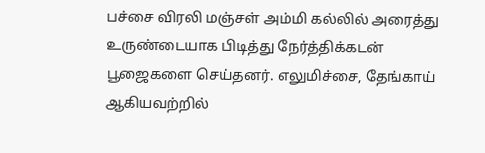பச்சை விரலி மஞ்சள் அம்மி கல்லில் அரைத்து உருண்டையாக பிடித்து நேர்த்திக்கடன் பூஜைகளை செய்தனர். எலுமிச்சை, தேங்காய் ஆகியவற்றில்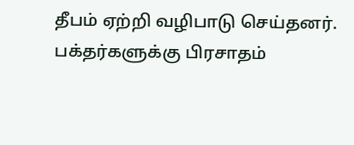தீபம் ஏற்றி வழிபாடு செய்தனர். பக்தர்களுக்கு பிரசாதம்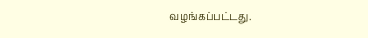வழங்கப்பட்டது.